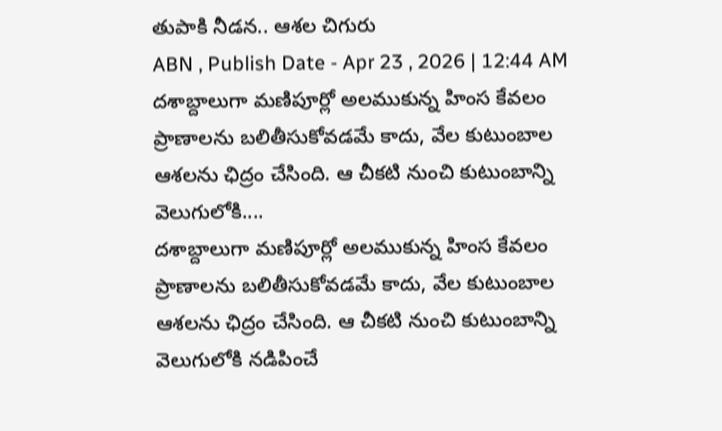తుపాకి నీడన.. ఆశల చిగురు
ABN , Publish Date - Apr 23 , 2026 | 12:44 AM
దశాబ్దాలుగా మణిపూర్లో అలముకున్న హింస కేవలం ప్రాణాలను బలితీసుకోవడమే కాదు, వేల కుటుంబాల ఆశలను ఛిద్రం చేసింది. ఆ చీకటి నుంచి కుటుంబాన్ని వెలుగులోకి....
దశాబ్దాలుగా మణిపూర్లో అలముకున్న హింస కేవలం ప్రాణాలను బలితీసుకోవడమే కాదు, వేల కుటుంబాల ఆశలను ఛిద్రం చేసింది. ఆ చీకటి నుంచి కుటుంబాన్ని వెలుగులోకి నడిపించే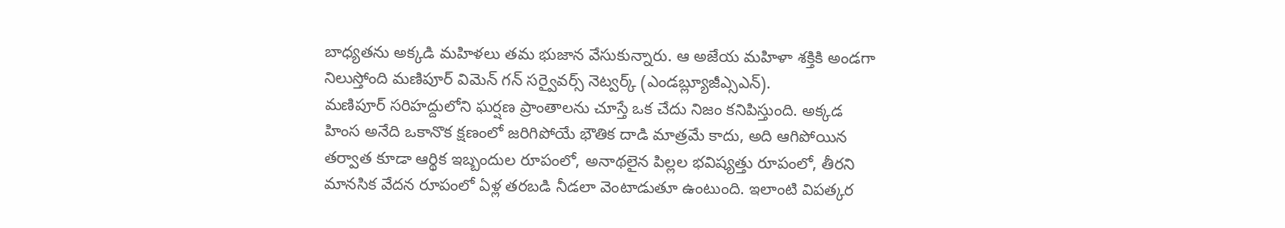బాధ్యతను అక్కడి మహిళలు తమ భుజాన వేసుకున్నారు. ఆ అజేయ మహిళా శక్తికి అండగా నిలుస్తోంది మణిపూర్ విమెన్ గన్ సర్వైవర్స్ నెట్వర్క్ (ఎండబ్ల్యూజీఎ్సఎన్).
మణిపూర్ సరిహద్దులోని ఘర్షణ ప్రాంతాలను చూస్తే ఒక చేదు నిజం కనిపిస్తుంది. అక్కడ హింస అనేది ఒకానొక క్షణంలో జరిగిపోయే భౌతిక దాడి మాత్రమే కాదు, అది ఆగిపోయిన తర్వాత కూడా ఆర్థిక ఇబ్బందుల రూపంలో, అనాథలైన పిల్లల భవిష్యత్తు రూపంలో, తీరని మానసిక వేదన రూపంలో ఏళ్ల తరబడి నీడలా వెంటాడుతూ ఉంటుంది. ఇలాంటి విపత్కర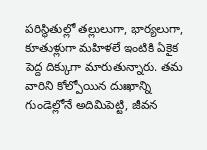పరిస్థితుల్లో తల్లులుగా, భార్యలుగా, కూతుళ్లుగా మహిళలే ఇంటికి ఏకైక పెద్ద దిక్కుగా మారుతున్నారు. తమ వారిని కోల్పోయిన దుఃఖాన్ని గుండెల్లోనే అదిమిపెట్టి, జీవన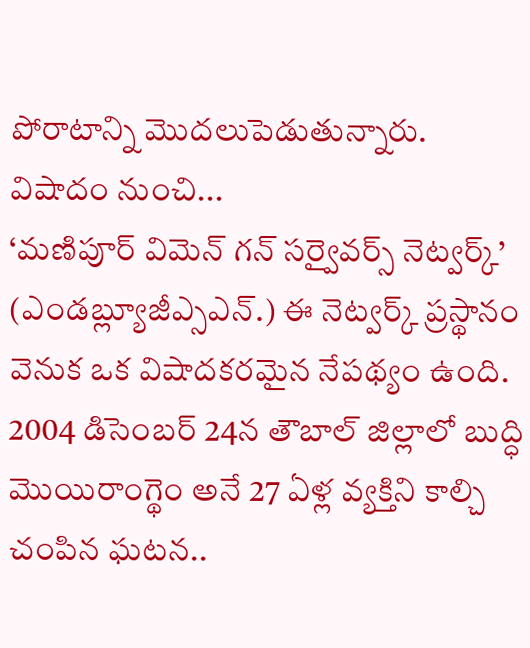పోరాటాన్ని మొదలుపెడుతున్నారు.
విషాదం నుంచి...
‘మణిపూర్ విమెన్ గన్ సర్వైవర్స్ నెట్వర్క్’ (ఎండబ్ల్యూజీఎ్సఎన్.) ఈ నెట్వర్క్ ప్రస్థానం వెనుక ఒక విషాదకరమైన నేపథ్యం ఉంది. 2004 డిసెంబర్ 24న తౌబాల్ జిల్లాలో బుద్ధి మొయిరాంగ్థెం అనే 27 ఏళ్ల వ్యక్తిని కాల్చి చంపిన ఘటన..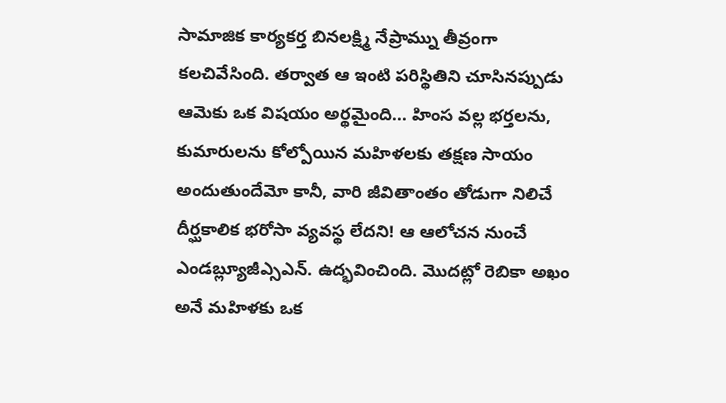సామాజిక కార్యకర్త బినలక్ష్మి నేప్రామ్ను తీవ్రంగా కలచివేసింది. తర్వాత ఆ ఇంటి పరిస్థితిని చూసినప్పుడు ఆమెకు ఒక విషయం అర్థమైంది... హింస వల్ల భర్తలను, కుమారులను కోల్పోయిన మహిళలకు తక్షణ సాయం అందుతుందేమో కానీ, వారి జీవితాంతం తోడుగా నిలిచే దీర్ఘకాలిక భరోసా వ్యవస్థ లేదని! ఆ ఆలోచన నుంచే ఎండబ్ల్యూజీఎ్సఎన్. ఉద్భవించింది. మొదట్లో రెబికా అఖం అనే మహిళకు ఒక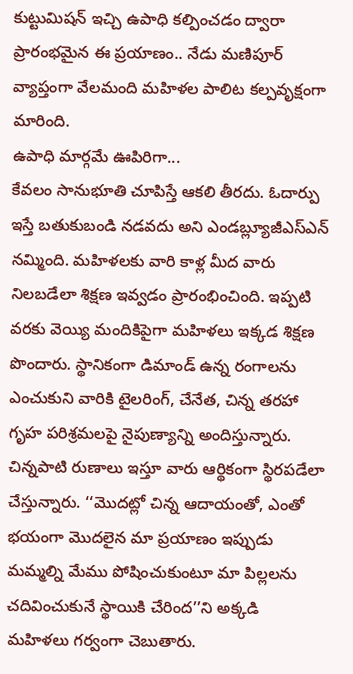కుట్టుమిషన్ ఇచ్చి ఉపాధి కల్పించడం ద్వారా ప్రారంభమైన ఈ ప్రయాణం.. నేడు మణిపూర్ వ్యాప్తంగా వేలమంది మహిళల పాలిట కల్పవృక్షంగా మారింది.
ఉపాధి మార్గమే ఊపిరిగా...
కేవలం సానుభూతి చూపిస్తే ఆకలి తీరదు. ఓదార్పు ఇస్తే బతుకుబండి నడవదు అని ఎండబ్ల్యూజీఎస్ఎన్ నమ్మింది. మహిళలకు వారి కాళ్ల మీద వారు నిలబడేలా శిక్షణ ఇవ్వడం ప్రారంభించింది. ఇప్పటి వరకు వెయ్యి మందికిపైగా మహిళలు ఇక్కడ శిక్షణ పొందారు. స్థానికంగా డిమాండ్ ఉన్న రంగాలను ఎంచుకుని వారికి టైలరింగ్, చేనేత, చిన్న తరహా గృహ పరిశ్రమలపై నైపుణ్యాన్ని అందిస్తున్నారు. చిన్నపాటి రుణాలు ఇస్తూ వారు ఆర్థికంగా స్థిరపడేలా చేస్తున్నారు. ‘‘మొదట్లో చిన్న ఆదాయంతో, ఎంతో భయంగా మొదలైన మా ప్రయాణం ఇప్పుడు మమ్మల్ని మేము పోషించుకుంటూ మా పిల్లలను చదివించుకునే స్థాయికి చేరింద’’ని అక్కడి మహిళలు గర్వంగా చెబుతారు.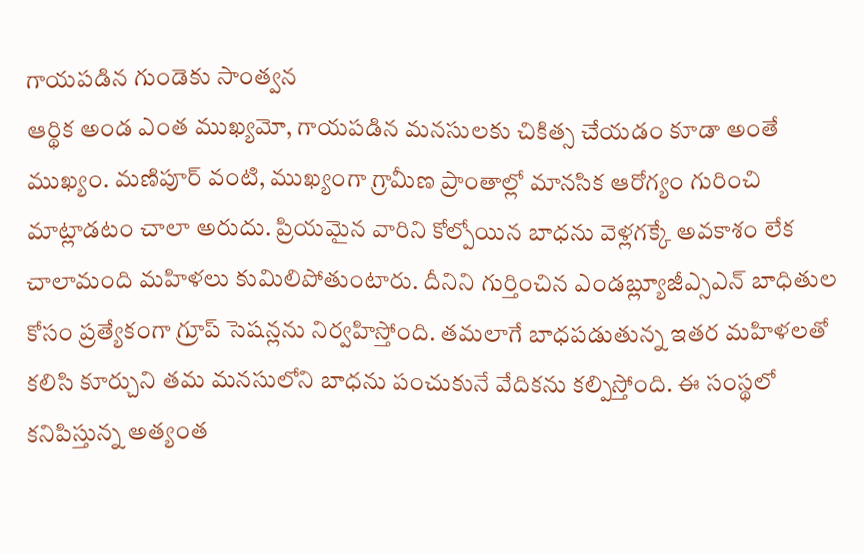గాయపడిన గుండెకు సాంత్వన
ఆర్థిక అండ ఎంత ముఖ్యమో, గాయపడిన మనసులకు చికిత్స చేయడం కూడా అంతే ముఖ్యం. మణిపూర్ వంటి, ముఖ్యంగా గ్రామీణ ప్రాంతాల్లో మానసిక ఆరోగ్యం గురించి మాట్లాడటం చాలా అరుదు. ప్రియమైన వారిని కోల్పోయిన బాధను వెళ్లగక్కే అవకాశం లేక చాలామంది మహిళలు కుమిలిపోతుంటారు. దీనిని గుర్తించిన ఎండబ్ల్యూజీఎ్సఎన్ బాధితుల కోసం ప్రత్యేకంగా గ్రూప్ సెషన్లను నిర్వహిస్తోంది. తమలాగే బాధపడుతున్న ఇతర మహిళలతో కలిసి కూర్చుని తమ మనసులోని బాధను పంచుకునే వేదికను కల్పిస్తోంది. ఈ సంస్థలో కనిపిస్తున్న అత్యంత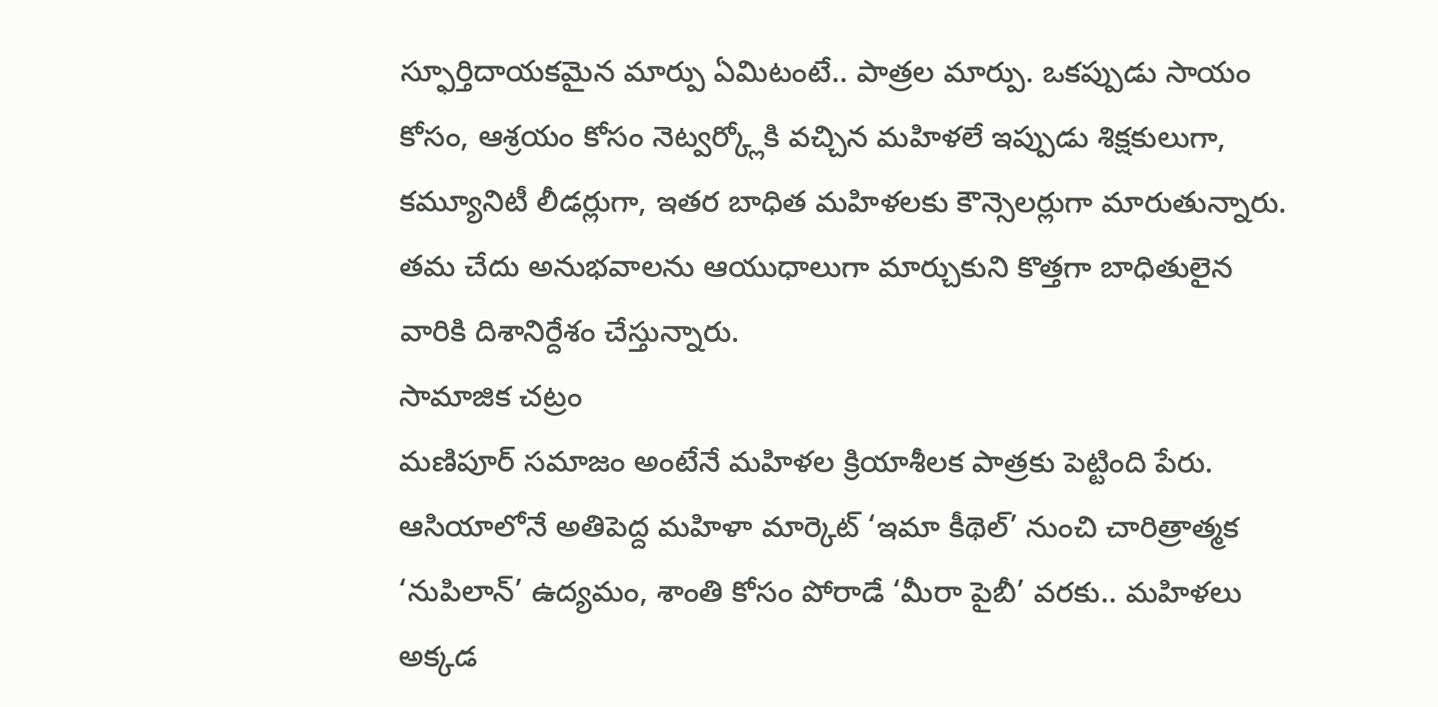స్ఫూర్తిదాయకమైన మార్పు ఏమిటంటే.. పాత్రల మార్పు. ఒకప్పుడు సాయం కోసం, ఆశ్రయం కోసం నెట్వర్క్లోకి వచ్చిన మహిళలే ఇప్పుడు శిక్షకులుగా, కమ్యూనిటీ లీడర్లుగా, ఇతర బాధిత మహిళలకు కౌన్సెలర్లుగా మారుతున్నారు. తమ చేదు అనుభవాలను ఆయుధాలుగా మార్చుకుని కొత్తగా బాధితులైన వారికి దిశానిర్దేశం చేస్తున్నారు.
సామాజిక చట్రం
మణిపూర్ సమాజం అంటేనే మహిళల క్రియాశీలక పాత్రకు పెట్టింది పేరు. ఆసియాలోనే అతిపెద్ద మహిళా మార్కెట్ ‘ఇమా కీథెల్’ నుంచి చారిత్రాత్మక ‘నుపిలాన్’ ఉద్యమం, శాంతి కోసం పోరాడే ‘మీరా పైబీ’ వరకు.. మహిళలు అక్కడ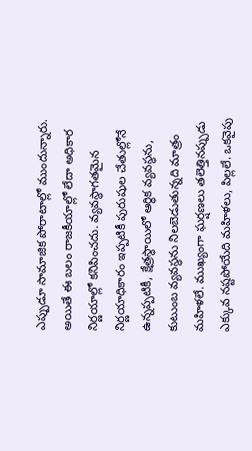ఎప్పుడూ సామాజిక పోరాటాల్లో ముందున్నారు. అయితే ఈ బలం రాజకీయాల్లో లేదా అధికార నిర్ణయాల్లో కనిపించదు. వ్యవస్థాగతమైన నిర్ణయాధికారం ఇప్పటికీ పురుషుల చేతుల్లోనే ఉన్నప్పటికీ, క్షేత్రస్థాయిలో ఆర్థిక వ్యవస్థను, కుటుంబ వ్యవస్థను నిలబెడుతున్నది మాత్రం మహిళలే. ముఖ్యంగా ఘర్షణలు తలెత్తినప్పుడు ఎక్కువ నష్టపోయేది మహిళలు, పిల్లలే. ఒకవైపు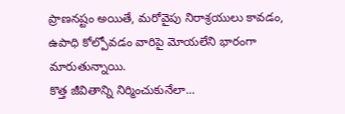ప్రాణనష్టం అయితే, మరోవైపు నిరాశ్రయులు కావడం, ఉపాధి కోల్పోవడం వారిపై మోయలేని భారంగా మారుతున్నాయి.
కొత్త జీవితాన్ని నిర్మించుకునేలా...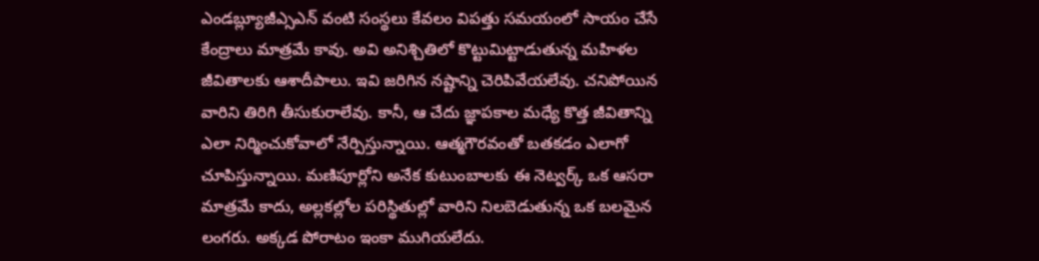ఎండబ్ల్యూజీఎ్సఎన్ వంటి సంస్థలు కేవలం విపత్తు సమయంలో సాయం చేసే కేంద్రాలు మాత్రమే కావు. అవి అనిశ్చితిలో కొట్టుమిట్టాడుతున్న మహిళల జీవితాలకు ఆశాదీపాలు. ఇవి జరిగిన నష్టాన్ని చెరిపివేయలేవు. చనిపోయిన వారిని తిరిగి తీసుకురాలేవు. కానీ, ఆ చేదు జ్ఞాపకాల మధ్యే కొత్త జీవితాన్ని ఎలా నిర్మించుకోవాలో నేర్పిస్తున్నాయి. ఆత్మగౌరవంతో బతకడం ఎలాగో చూపిస్తున్నాయి. మణిపూర్లోని అనేక కుటుంబాలకు ఈ నెట్వర్క్ ఒక ఆసరా మాత్రమే కాదు, అల్లకల్లోల పరిస్థితుల్లో వారిని నిలబెడుతున్న ఒక బలమైన లంగరు. అక్కడ పోరాటం ఇంకా ముగియలేదు.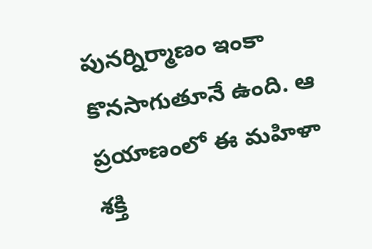పునర్నిర్మాణం ఇంకా కొనసాగుతూనే ఉంది. ఆ ప్రయాణంలో ఈ మహిళా శక్తి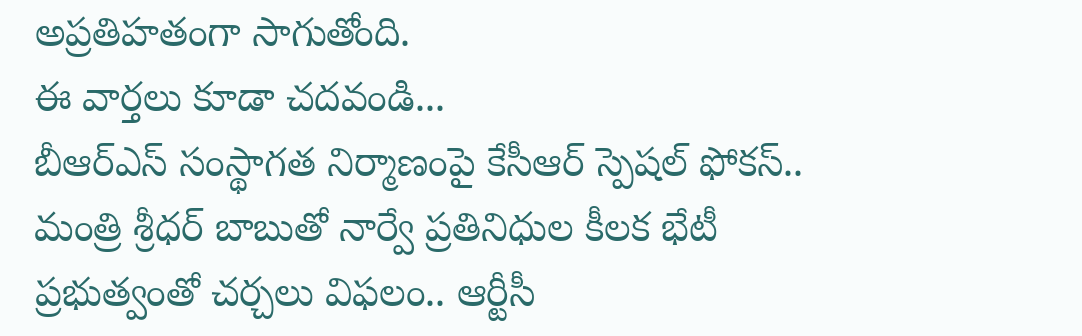అప్రతిహతంగా సాగుతోంది.
ఈ వార్తలు కూడా చదవండి...
బీఆర్ఎస్ సంస్థాగత నిర్మాణంపై కేసీఆర్ స్పెషల్ ఫోకస్..
మంత్రి శ్రీధర్ బాబుతో నార్వే ప్రతినిధుల కీలక భేటీ
ప్రభుత్వంతో చర్చలు విఫలం.. ఆర్టీసీ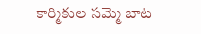కార్మికుల సమ్మె బాట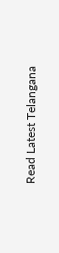Read Latest Telangana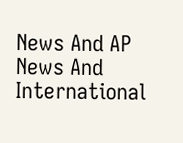News And AP News And International